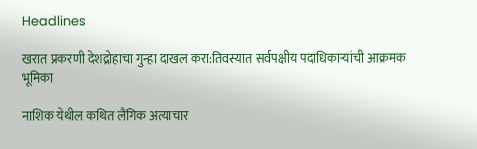Headlines

खरात प्रकरणी देशद्रोहाचा गुन्हा दाखल करा:तिवस्यात सर्वपक्षीय पदाधिकाऱ्यांची आक्रमक भूमिका

नाशिक येथील कथित लैंगिक अत्याचार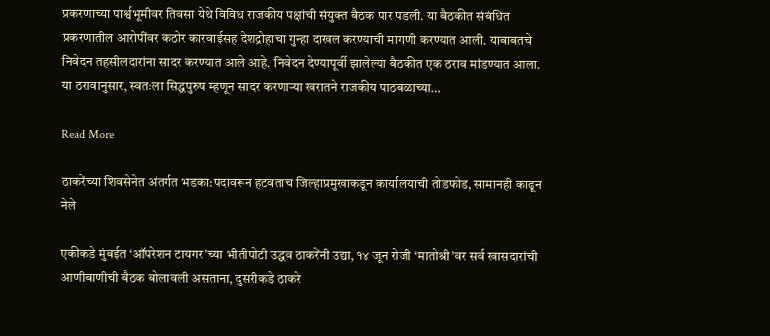प्रकरणाच्या पार्श्वभूमीवर तिवसा येथे विविध राजकीय पक्षांची संयुक्त बैठक पार पडली. या बैठकीत संबंधित प्रकरणातील आरोपींवर कठोर कारवाईसह देशद्रोहाचा गुन्हा दाखल करण्याची मागणी करण्यात आली. याबाबतचे निवेदन तहसीलदारांना सादर करण्यात आले आहे. निवेदन देण्यापूर्वी झालेल्या बैठकीत एक ठराव मांडण्यात आला. या ठरावानुसार, स्वतःला सिद्धपुरुष म्हणून सादर करणाऱ्या खरातने राजकीय पाठबळाच्या…

Read More

ठाकरेंच्या शिवसेनेत अंतर्गत भडका:पदावरून हटवताच जिल्हाप्रमुखाकडून कार्यालयाची तोडफोड, सामानही काढून नेले

एकीकडे मुंबईत ‘ऑपरेशन टायगर’च्या भीतीपोटी उद्धव ठाकरेंनी उद्या, १४ जून रोजी ‘मातोश्री’वर सर्व खासदारांची आणीबाणीची बैठक बोलावली असताना, दुसरीकडे ठाकरे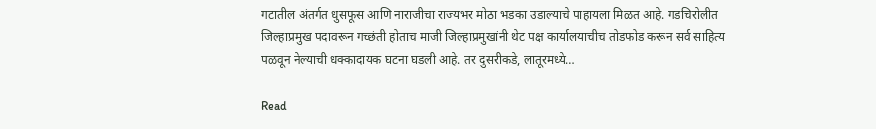गटातील अंतर्गत धुसफूस आणि नाराजीचा राज्यभर मोठा भडका उडाल्याचे पाहायला मिळत आहे. गडचिरोलीत जिल्हाप्रमुख पदावरून गच्छंती होताच माजी जिल्हाप्रमुखांनी थेट पक्ष कार्यालयाचीच तोडफोड करून सर्व साहित्य पळवून नेल्याची धक्कादायक घटना घडली आहे. तर दुसरीकडे, लातूरमध्ये…

Read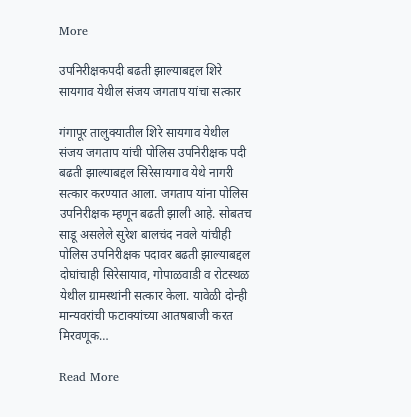More

उपनिरीक्षकपदी बढती झाल्याबद्दल शिरे सायगाव येथील संजय जगताप यांचा सत्कार

गंगापूर तालुक्यातील शिरे सायगाव येथील संजय जगताप यांची पोलिस उपनिरीक्षक पदी बढती झाल्याबद्दल सिरेसायगाव येथे नागरी सत्कार करण्यात आला. जगताप यांना पोलिस उपनिरीक्षक म्हणून बढती झाली आहे. सोबतच साडू असलेले सुरेश बालचंद नवले यांचीही पोलिस उपनिरीक्षक पदावर बढती झाल्याबद्दल दोघांचाही सिरेसायाव, गोपाळवाडी व रोटस्थळ येथील ग्रामस्थांनी सत्कार केला. यावेळी दोन्ही मान्यवरांची फटाक्यांच्या आतषबाजी करत मिरवणूक…

Read More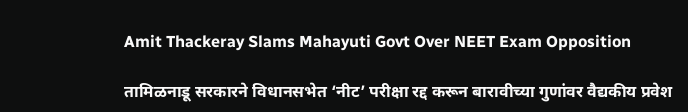Amit Thackeray Slams Mahayuti Govt Over NEET Exam Opposition

तामिळनाडू सरकारने विधानसभेत ‘नीट’ परीक्षा रद्द करून बारावीच्या गुणांवर वैद्यकीय प्रवेश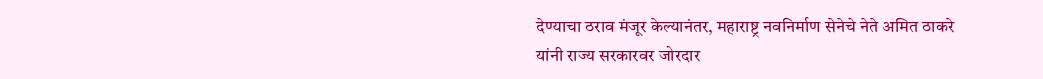देण्याचा ठराव मंजूर केल्यानंतर, महाराष्ट्र नवनिर्माण सेनेचे नेते अमित ठाकरे यांनी राज्य सरकारवर जोरदार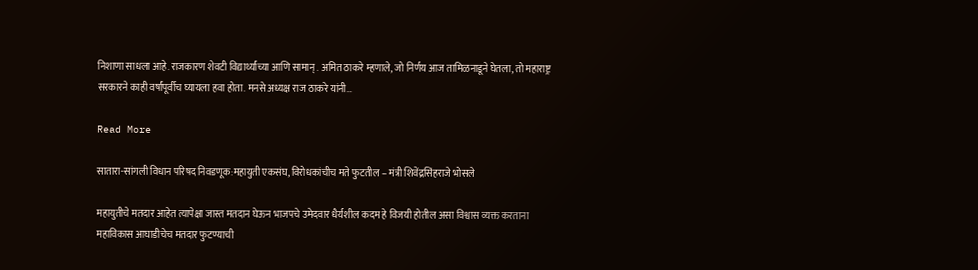निशाणा साधला आहे. राजकारण शेवटी विद्यार्थ्यांच्या आणि सामान् . अमित ठाकरे म्हणाले, जो निर्णय आज तामिळनाडूने घेतला, तो महाराष्ट्र सरकारने काही वर्षांपूर्वीच घ्यायला हवा होता. मनसे अध्यक्ष राज ठाकरे यांनी…

Read More

सातारा-सांगली विधान परिषद निवडणूक:महायुती एकसंघ, विरोधकांचीच मते फुटतील – मंत्री शिवेंद्रसिंहराजे भोसले

महायुतीचे मतदार आहेत त्यापेक्षा जास्त मतदान घेऊन भाजपचे उमेदवार धैर्यशील कदम हे विजयी होतील असा विश्वास व्यक्त करताना महाविकास आघाडीचेच मतदार फुटण्याची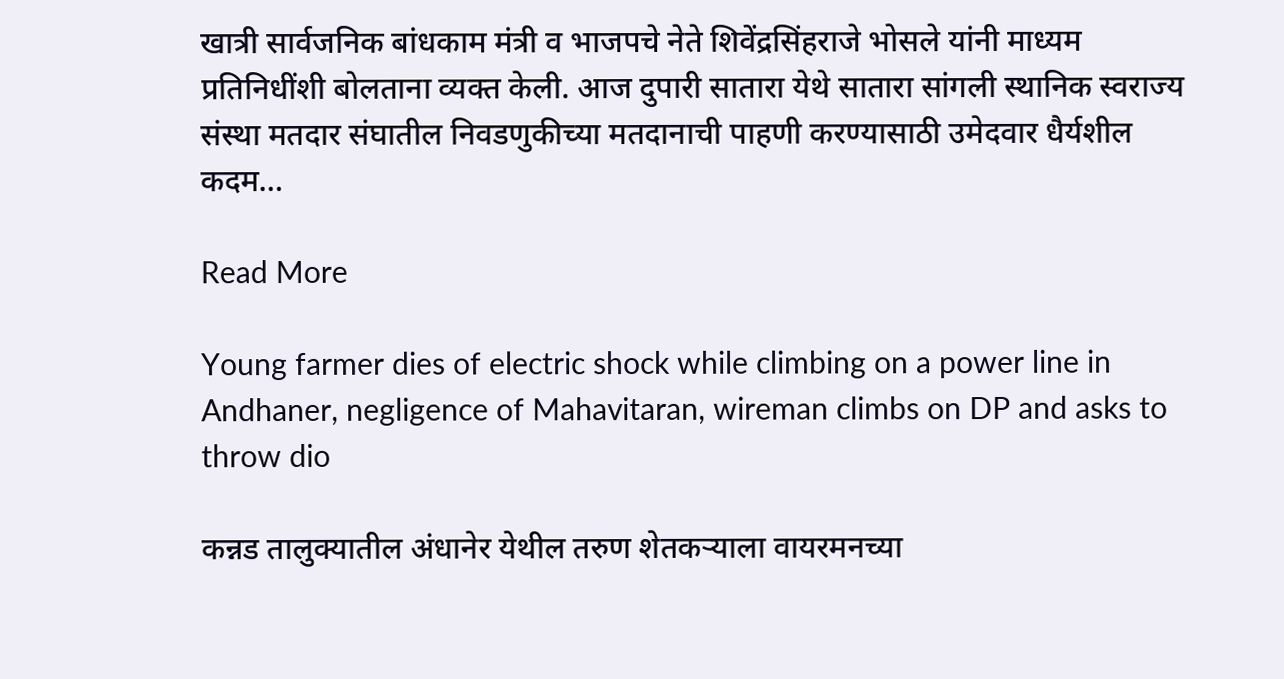खात्री सार्वजनिक बांधकाम मंत्री व भाजपचे नेते शिवेंद्रसिंहराजे भोसले यांनी माध्यम प्रतिनिधींशी बोलताना व्यक्त केली. आज दुपारी सातारा येथे सातारा सांगली स्थानिक स्वराज्य संस्था मतदार संघातील निवडणुकीच्या मतदानाची पाहणी करण्यासाठी उमेदवार धैर्यशील कदम…

Read More

Young farmer dies of electric shock while climbing on a power line in Andhaner, negligence of Mahavitaran, wireman climbs on DP and asks to throw dio

कन्नड तालुक्यातील अंधानेर येथील तरुण शेतकऱ्याला वायरमनच्या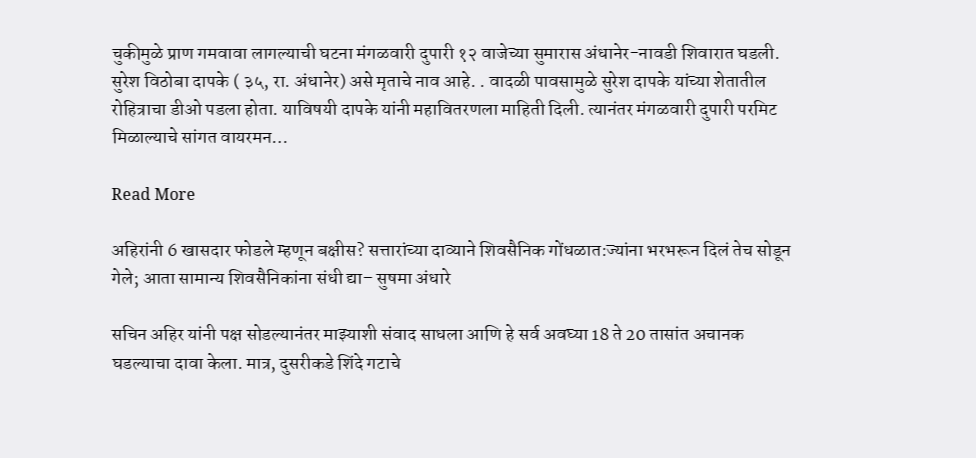चुकीमुळे प्राण गमवावा लागल्याची घटना मंगळवारी दुपारी १२ वाजेच्या सुमारास अंधानेर-नावडी शिवारात घडली. सुरेश विठोबा दापके ( ३५, रा. अंधानेर) असे मृताचे नाव आहे. . वादळी पावसामुळे सुरेश दापके यांच्या शेतातील रोहित्राचा डीओ पडला होता. याविषयी दापके यांनी महावितरणला माहिती दिली. त्यानंतर मंगळवारी दुपारी परमिट मिळाल्याचे सांगत वायरमन…

Read More

अहिरांनी 6 खासदार फोडले म्हणून बक्षीस? सत्तारांच्या दाव्याने शिवसैनिक गोंधळात:ज्यांना भरभरून दिलं तेच सोडून गेले; आता सामान्य शिवसैनिकांना संधी द्या– सुषमा अंधारे

सचिन अहिर यांनी पक्ष सोडल्यानंतर माझ्याशी संवाद साधला आणि हे सर्व अवघ्या 18 ते 20 तासांत अचानक घडल्याचा दावा केला. मात्र, दुसरीकडे शिंदे गटाचे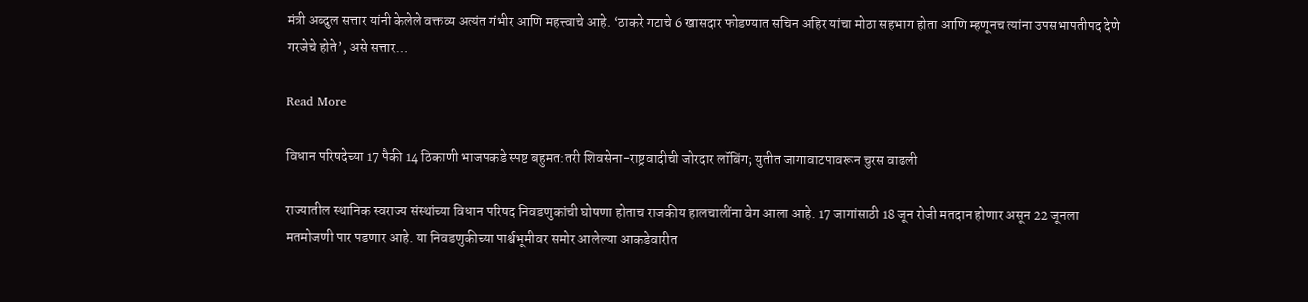मंत्री अब्दुल सत्तार यांनी केलेले वक्तव्य अत्यंत गंभीर आणि महत्त्वाचे आहे. ‘ठाकरे गटाचे 6 खासदार फोडण्यात सचिन अहिर यांचा मोठा सहभाग होता आणि म्हणूनच त्यांना उपसभापतीपद देणे गरजेचे होते’, असे सत्तार…

Read More

विधान परिषदेच्या 17 पैकी 14 ठिकाणी भाजपकडे स्पष्ट बहुमत:तरी शिवसेना-राष्ट्रवादीची जोरदार लॉबिंग; युतीत जागावाटपावरून चुरस वाढली

राज्यातील स्थानिक स्वराज्य संस्थांच्या विधान परिषद निवडणुकांची घोषणा होताच राजकीय हालचालींना वेग आला आहे. 17 जागांसाठी 18 जून रोजी मतदान होणार असून 22 जूनला मतमोजणी पार पडणार आहे. या निवडणुकीच्या पार्श्वभूमीवर समोर आलेल्या आकडेवारीत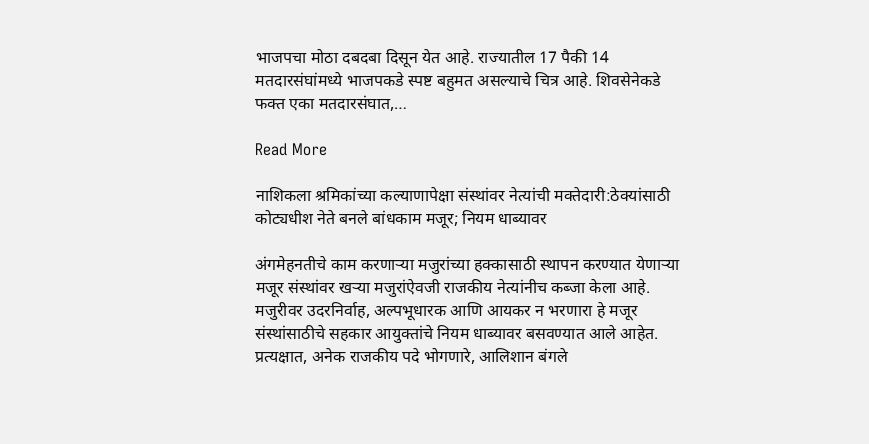भाजपचा मोठा दबदबा दिसून येत आहे. राज्यातील 17 पैकी 14 मतदारसंघांमध्ये भाजपकडे स्पष्ट बहुमत असल्याचे चित्र आहे. शिवसेनेकडे फक्त एका मतदारसंघात,…

Read More

नाशिकला श्रमिकांच्या कल्याणापेक्षा संस्थांवर नेत्यांची मक्तेदारी:ठेक्यांसाठी कोट्यधीश नेते बनले बांधकाम मजूर; नियम धाब्यावर

अंगमेहनतीचे काम करणाऱ्या मजुरांच्या हक्कासाठी स्थापन करण्यात येणाऱ्या मजूर संस्थांवर खऱ्या मजुरांऐवजी राजकीय नेत्यांनीच कब्जा केला आहे. मजुरीवर उदरनिर्वाह, अल्पभूधारक आणि आयकर न भरणारा हे मजूर संस्थांसाठीचे सहकार आयुक्तांचे नियम धाब्यावर बसवण्यात आले आहेत. प्रत्यक्षात, अनेक राजकीय पदे भोगणारे, आलिशान बंगले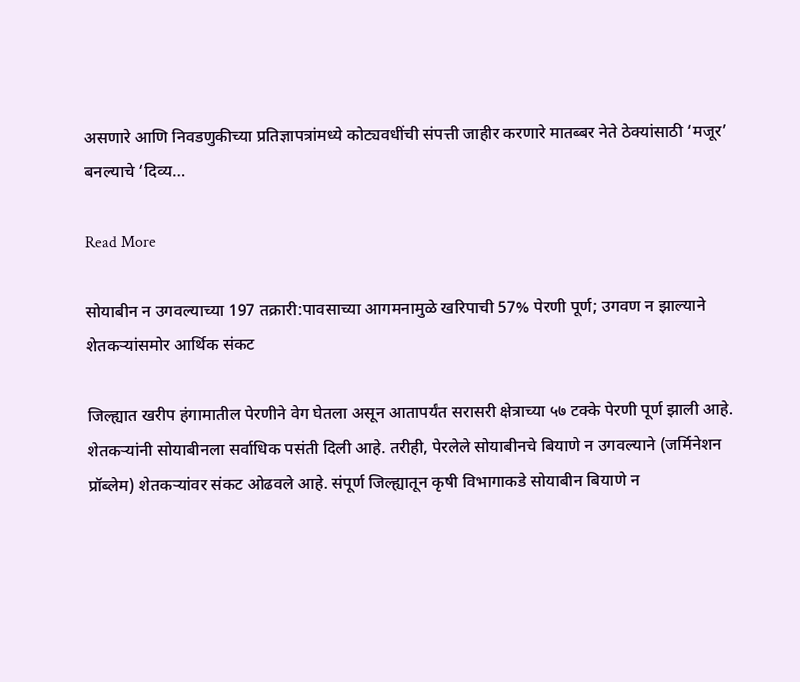असणारे आणि निवडणुकीच्या प्रतिज्ञापत्रांमध्ये कोट्यवधींची संपत्ती जाहीर करणारे मातब्बर नेते ठेक्यांसाठी ‘मजूर’ बनल्याचे ‘दिव्य…

Read More

सोयाबीन न उगवल्याच्या 197 तक्रारी:पावसाच्या आगमनामुळे खरिपाची 57% पेरणी पूर्ण; उगवण न झाल्याने शेतकऱ्यांसमोर आर्थिक संकट

जिल्ह्यात खरीप हंगामातील पेरणीने वेग घेतला असून आतापर्यंत सरासरी क्षेत्राच्या ५७ टक्के पेरणी पूर्ण झाली आहे. शेतकऱ्यांनी सोयाबीनला सर्वाधिक पसंती दिली आहे. तरीही, पेरलेले सोयाबीनचे बियाणे न उगवल्याने (जर्मिनेशन प्रॉब्लेम) शेतकऱ्यांवर संकट ओढवले आहे. संपूर्ण जिल्ह्यातून कृषी विभागाकडे सोयाबीन बियाणे न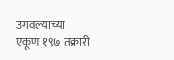उगवल्याच्या एकूण १९७ तक्रारी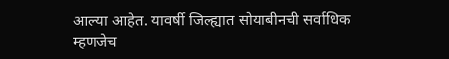आल्या आहेत. यावर्षी जिल्ह्यात सोयाबीनची सर्वाधिक म्हणजेच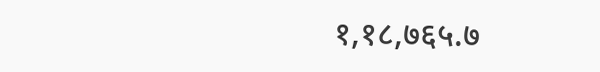१,१८,७६५.७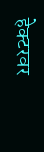हेक्टरवर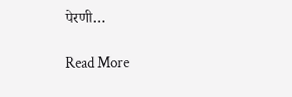पेरणी…

Read More